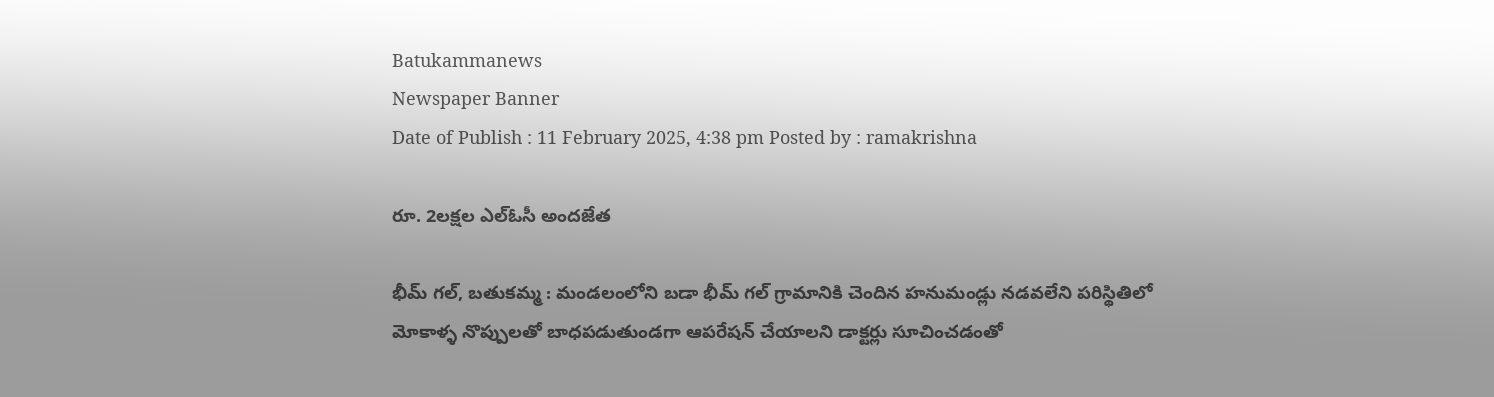Batukammanews
Newspaper Banner
Date of Publish : 11 February 2025, 4:38 pm Posted by : ramakrishna

రూ. 2లక్షల ఎల్ఓసీ అందజేత

భీమ్ గల్, బతుకమ్మ : మండలంలోని బడా భీమ్ గల్ గ్రామానికి చెందిన హనుమండ్లు నడవలేని పరిస్థితిలో మోకాళ్ళ నొప్పులతో బాధపడుతుండగా ఆపరేషన్ చేయాలని డాక్టర్లు సూచించడంతో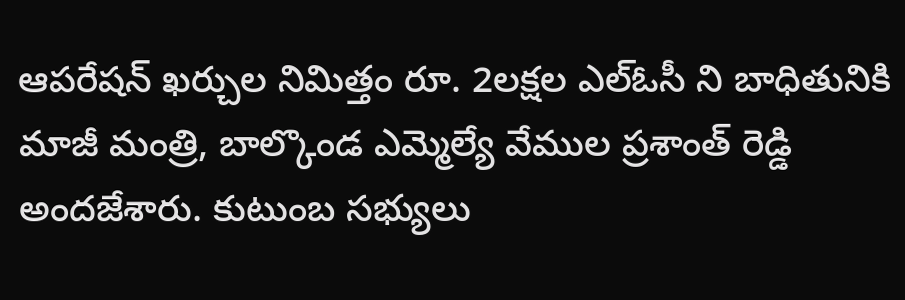ఆపరేషన్ ఖర్చుల నిమిత్తం రూ. 2లక్షల ఎల్ఓసీ ని బాధితునికి మాజీ మంత్రి, బాల్కొండ ఎమ్మెల్యే వేముల ప్రశాంత్ రెడ్డి అందజేశారు. కుటుంబ సభ్యులు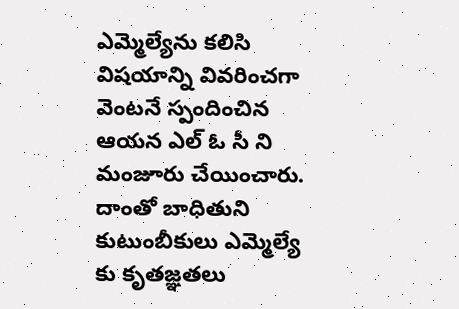ఎమ్మెల్యేను కలిసి విషయాన్ని వివరించగా వెంటనే స్పందించిన ఆయన ఎల్ ఓ సీ ని మంజూరు చేయించారు. దాంతో బాధితుని కుటుంబీకులు ఎమ్మెల్యే కు కృతజ్ఞతలు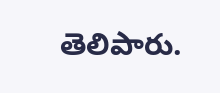తెలిపారు.